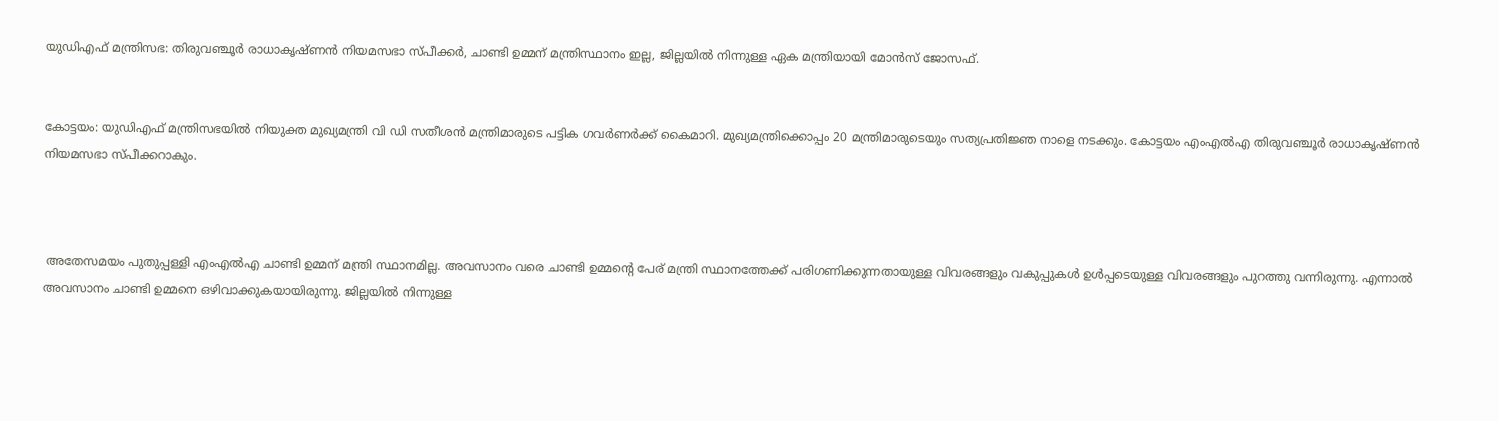യുഡിഎഫ് മന്ത്രിസഭ: തിരുവഞ്ചൂർ രാധാകൃഷ്‌ണൻ നിയമസഭാ സ്പീക്കർ, ചാണ്ടി ഉമ്മന് മന്ത്രിസ്ഥാനം ഇല്ല, ജില്ലയിൽ നിന്നുള്ള ഏക മന്ത്രിയായി മോൻസ് ജോസഫ്.


കോട്ടയം: യുഡിഎഫ് മന്ത്രിസഭയിൽ നിയുക്ത മുഖ്യമന്ത്രി വി ഡി സതീശൻ മന്ത്രിമാരുടെ പട്ടിക ഗവർണർക്ക് കൈമാറി. മുഖ്യമന്ത്രിക്കൊപ്പം 20 മന്ത്രിമാരുടെയും സത്യപ്രതിജ്ഞ നാളെ നടക്കും. കോട്ടയം എംഎൽഎ തിരുവഞ്ചൂർ രാധാകൃഷ്‌ണൻ നിയമസഭാ സ്പീക്കറാകും.



 അതേസമയം പുതുപ്പള്ളി എംഎൽഎ ചാണ്ടി ഉമ്മന് മന്ത്രി സ്ഥാനമില്ല. അവസാനം വരെ ചാണ്ടി ഉമ്മന്റെ പേര് മന്ത്രി സ്ഥാനത്തേക്ക് പരിഗണിക്കുന്നതായുള്ള വിവരങ്ങളും വകുപ്പുകൾ ഉൾപ്പടെയുള്ള വിവരങ്ങളും പുറത്തു വന്നിരുന്നു. എന്നാൽ അവസാനം ചാണ്ടി ഉമ്മനെ ഒഴിവാക്കുകയായിരുന്നു. ജില്ലയിൽ നിന്നുള്ള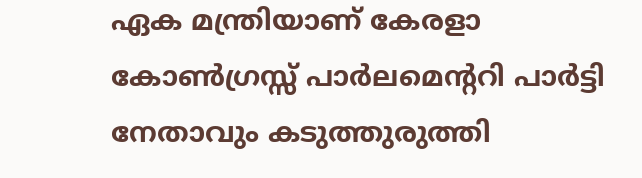ഏക മന്ത്രിയാണ് കേരളാ കോൺഗ്രസ്സ് പാർലമെന്ററി പാർട്ടി നേതാവും കടുത്തുരുത്തി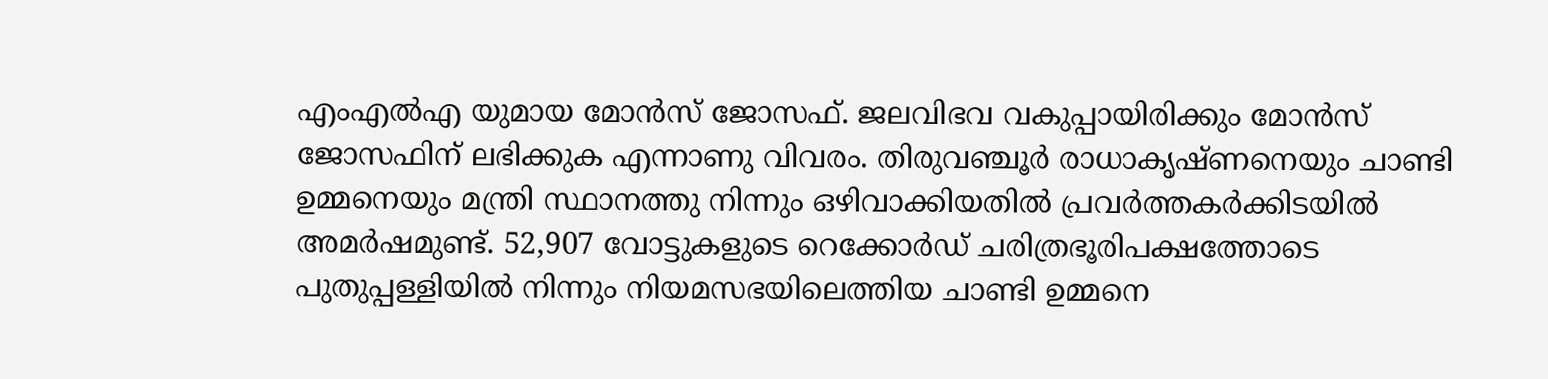എംഎൽഎ യുമായ മോൻസ് ജോസഫ്. ജലവിഭവ വകുപ്പായിരിക്കും മോൻസ് ജോസഫിന് ലഭിക്കുക എന്നാണു വിവരം. തിരുവഞ്ചൂർ രാധാകൃഷ്ണനെയും ചാണ്ടി ഉമ്മനെയും മന്ത്രി സ്ഥാനത്തു നിന്നും ഒഴിവാക്കിയതിൽ പ്രവർത്തകർക്കിടയിൽ അമർഷമുണ്ട്. 52,907 വോട്ടുകളുടെ റെക്കോർഡ് ചരിത്രഭൂരിപക്ഷത്തോടെ പുതുപ്പള്ളിയിൽ നിന്നും നിയമസഭയിലെത്തിയ ചാണ്ടി ഉമ്മനെ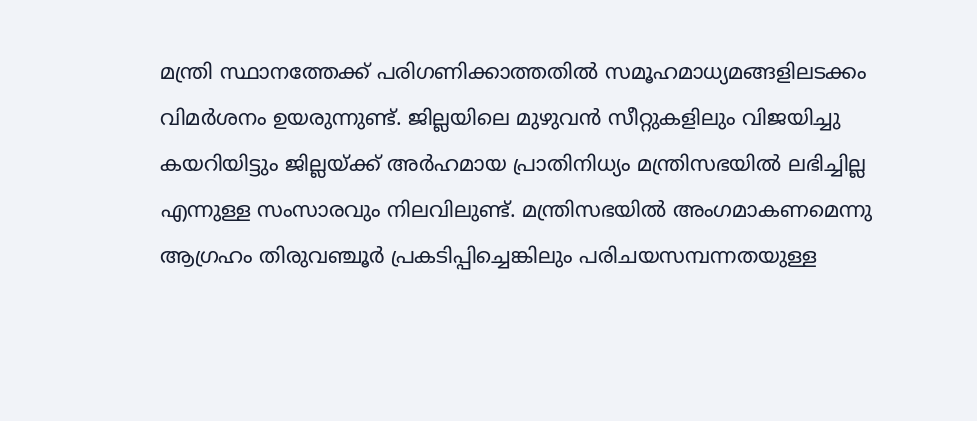മന്ത്രി സ്ഥാനത്തേക്ക് പരിഗണിക്കാത്തതിൽ സമൂഹമാധ്യമങ്ങളിലടക്കം വിമർശനം ഉയരുന്നുണ്ട്. ജില്ലയിലെ മുഴുവൻ സീറ്റുകളിലും വിജയിച്ചു കയറിയിട്ടും ജില്ലയ്ക്ക് അർഹമായ പ്രാതിനിധ്യം മന്ത്രിസഭയിൽ ലഭിച്ചില്ല എന്നുള്ള സംസാരവും നിലവിലുണ്ട്. മന്ത്രിസഭയില്‍ അംഗമാകണമെന്നു ആഗ്രഹം തിരുവഞ്ചൂര്‍ പ്രകടിപ്പിച്ചെങ്കിലും പരിചയസമ്പന്നതയുള്ള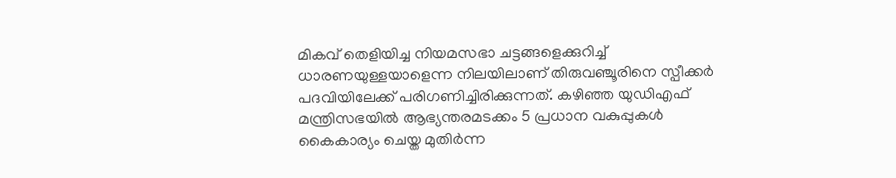മികവ് തെളിയിച്ച നിയമസഭാ ചട്ടങ്ങളെക്കുറിച്ച് ധാരണയുള്ളയാളെന്ന നിലയിലാണ് തിരുവഞ്ചൂരിനെ സ്പീക്കര്‍ പദവിയിലേക്ക് പരിഗണിച്ചിരിക്കുന്നത്. കഴിഞ്ഞ യുഡിഎഫ് മന്ത്രിസഭയിൽ ആഭ്യന്തരമടക്കം 5 പ്രധാന വകുപ്പുകൾ കൈകാര്യം ചെയ്ത മുതിർന്ന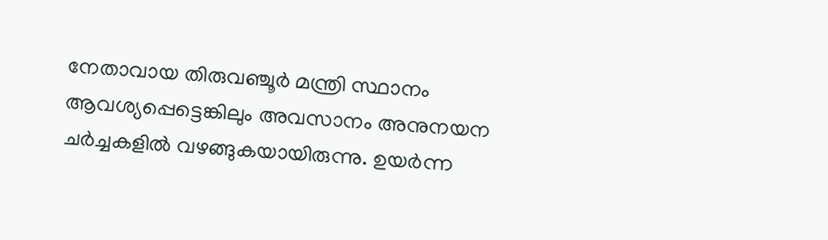നേതാവായ തിരുവഞ്ചൂർ മന്ത്രി സ്ഥാനം ആവശ്യപ്പെട്ടെങ്കിലും അവസാനം അനുനയന ചർച്ചകളിൽ വഴങ്ങുകയായിരുന്നു. ഉയർന്ന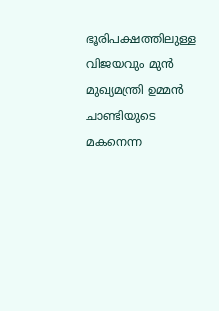ഭൂരിപക്ഷത്തിലുള്ള വിജയവും മുൻ മുഖ്യമന്ത്രി ഉമ്മൻ ചാണ്ടിയുടെ മകനെന്ന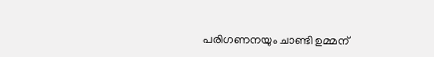പരിഗണനയും ചാണ്ടി ഉമ്മന്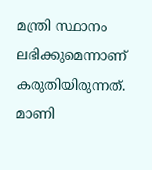മന്ത്രി സ്ഥാനം ലഭിക്കുമെന്നാണ് കരുതിയിരുന്നത്. മാണി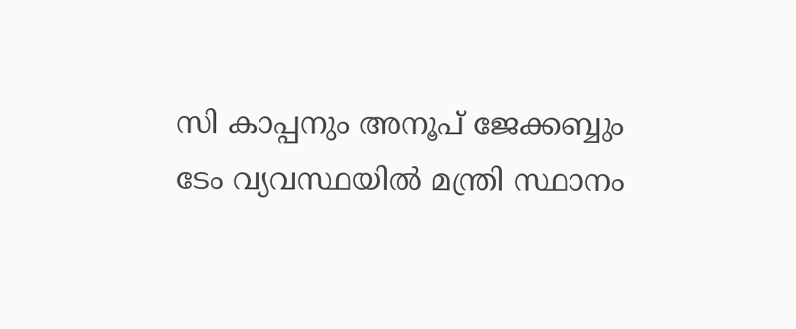സി കാപ്പനും അനൂപ് ജേക്കബ്ബും ടേം വ്യവസ്ഥയിൽ മന്ത്രി സ്ഥാനം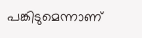പങ്കിടുമെന്നാണ്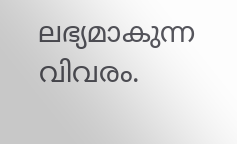ലഭ്യമാകുന്ന വിവരം.